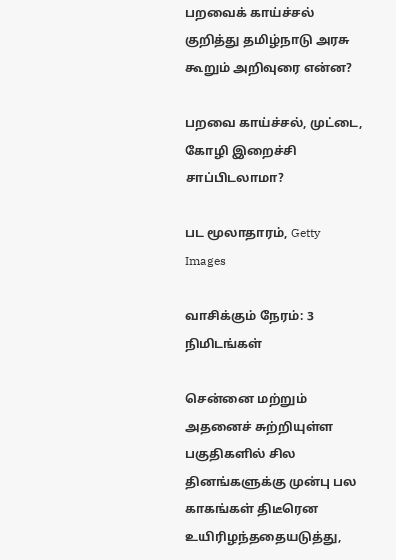பறவைக் காய்ச்சல் குறித்து தமிழ்நாடு அரசு கூறும் அறிவுரை என்ன?

பறவை காய்ச்சல், முட்டை, கோழி இறைச்சி சாப்பிடலாமா?

பட மூலாதாரம், Getty Images

வாசிக்கும் நேரம்: 3 நிமிடங்கள்

சென்னை மற்றும் அதனைச் சுற்றியுள்ள பகுதிகளில் சில தினங்களுக்கு முன்பு பல காகங்கள் திடீரென உயிரிழந்ததையடுத்து,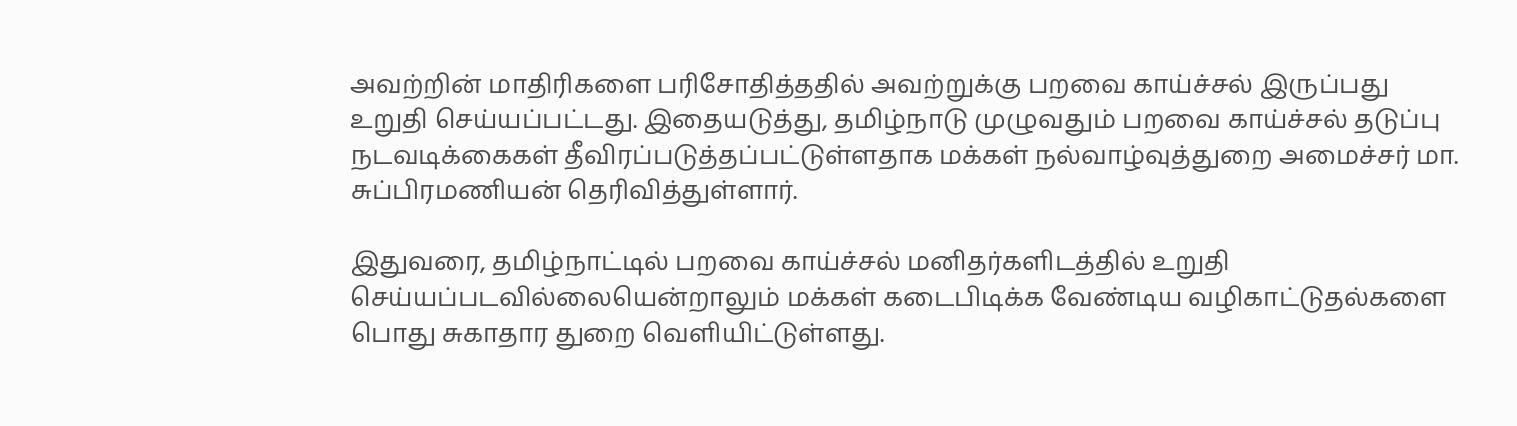அவற்றின் மாதிரிகளை பரிசோதித்ததில் அவற்றுக்கு பறவை காய்ச்சல் இருப்பது உறுதி செய்யப்பட்டது. இதையடுத்து, தமிழ்நாடு முழுவதும் பறவை காய்ச்சல் தடுப்பு நடவடிக்கைகள் தீவிரப்படுத்தப்பட்டுள்ளதாக மக்கள் நல்வாழ்வுத்துறை அமைச்சர் மா. சுப்பிரமணியன் தெரிவித்துள்ளார்.

இதுவரை, தமிழ்நாட்டில் பறவை காய்ச்சல் மனிதர்களிடத்தில் உறுதி செய்யப்படவில்லையென்றாலும் மக்கள் கடைபிடிக்க வேண்டிய வழிகாட்டுதல்களை பொது சுகாதார துறை வெளியிட்டுள்ளது.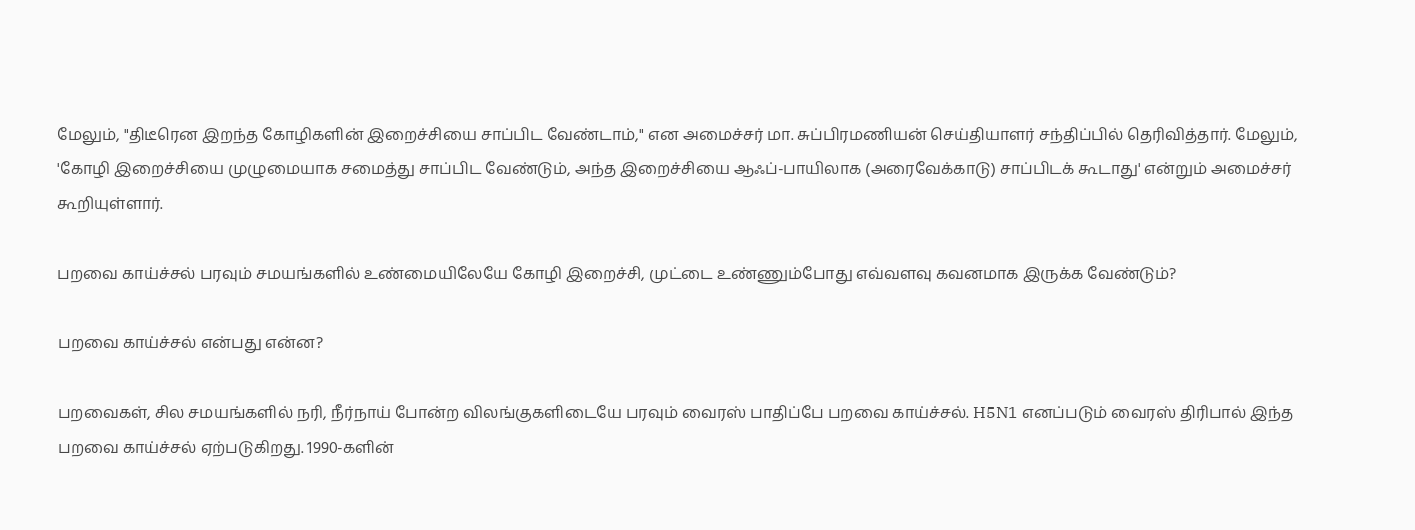மேலும், "திடீரென இறந்த கோழிகளின் இறைச்சியை சாப்பிட வேண்டாம்," என அமைச்சர் மா. சுப்பிரமணியன் செய்தியாளர் சந்திப்பில் தெரிவித்தார். மேலும், 'கோழி இறைச்சியை முழுமையாக சமைத்து சாப்பிட வேண்டும், அந்த இறைச்சியை ஆஃப்-பாயிலாக (அரைவேக்காடு) சாப்பிடக் கூடாது' என்றும் அமைச்சர் கூறியுள்ளார்.

பறவை காய்ச்சல் பரவும் சமயங்களில் உண்மையிலேயே கோழி இறைச்சி, முட்டை உண்ணும்போது எவ்வளவு கவனமாக இருக்க வேண்டும்?

பறவை காய்ச்சல் என்பது என்ன?

பறவைகள், சில சமயங்களில் நரி, நீர்நாய் போன்ற விலங்குகளிடையே பரவும் வைரஸ் பாதிப்பே பறவை காய்ச்சல். H5N1 எனப்படும் வைரஸ் திரிபால் இந்த பறவை காய்ச்சல் ஏற்படுகிறது. 1990-களின்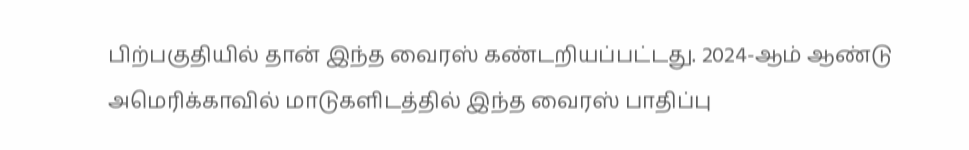பிற்பகுதியில் தான் இந்த வைரஸ் கண்டறியப்பட்டது. 2024-ஆம் ஆண்டு அமெரிக்காவில் மாடுகளிடத்தில் இந்த வைரஸ் பாதிப்பு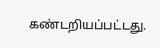கண்டறியப்பட்டது.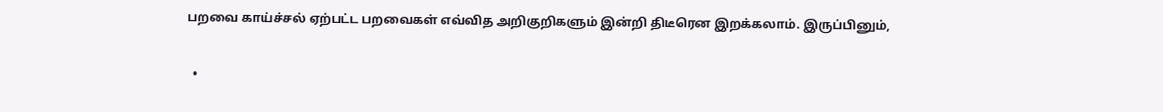பறவை காய்ச்சல் ஏற்பட்ட பறவைகள் எவ்வித அறிகுறிகளும் இன்றி திடீரென இறக்கலாம். இருப்பினும்,

  •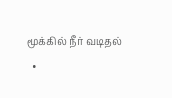மூக்கில் நீர் வடிதல்
  •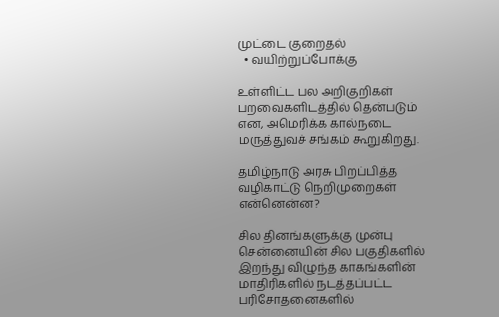முட்டை குறைதல்
  • வயிற்றுப்போக்கு

உள்ளிட்ட பல அறிகுறிகள் பறவைகளிடத்தில் தென்படும் என, அமெரிக்க கால்நடை மருத்துவச் சங்கம் கூறுகிறது.

தமிழ்நாடு அரசு பிறப்பித்த வழிகாட்டு நெறிமுறைகள் என்னென்ன?

சில தினங்களுக்கு முன்பு சென்னையின் சில பகுதிகளில் இறந்து விழுந்த காகங்களின் மாதிரிகளில் நடத்தப்பட்ட பரிசோதனைகளில்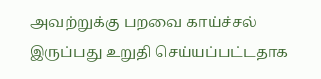அவற்றுக்கு பறவை காய்ச்சல் இருப்பது உறுதி செய்யப்பட்டதாக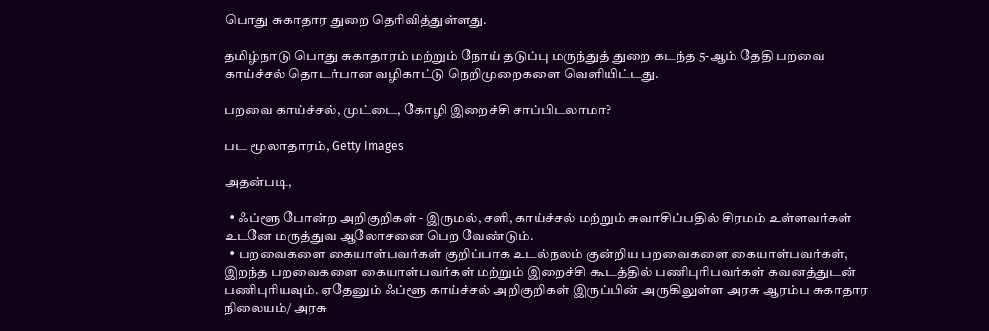பொது சுகாதார துறை தெரிவித்துள்ளது.

தமிழ்நாடு பொது சுகாதாரம் மற்றும் நோய் தடுப்பு மருந்துத் துறை கடந்த 5-ஆம் தேதி பறவை காய்ச்சல் தொடர்பான வழிகாட்டு நெறிமுறைகளை வெளியிட்டது.

பறவை காய்ச்சல், முட்டை, கோழி இறைச்சி சாப்பிடலாமா?

பட மூலாதாரம், Getty Images

அதன்படி,

  • ஃப்ளூ போன்ற அறிகுறிகள் - இருமல், சளி, காய்ச்சல் மற்றும் சுவாசிப்பதில் சிரமம் உள்ளவர்கள் உடனே மருத்துவ ஆலோசனை பெற வேண்டும்.
  • பறவைகளை கையாள்பவர்கள் குறிப்பாக உடல்நலம் குன்றிய பறவைகளை கையாள்பவர்கள், இறந்த பறவைகளை கையாள்பவர்கள் மற்றும் இறைச்சி கூடத்தில் பணிபுரிபவர்கள் கவனத்துடன் பணிபுரியவும். ஏதேனும் ஃப்ளூ காய்ச்சல் அறிகுறிகள் இருப்பின் அருகிலுள்ள அரசு ஆரம்ப சுகாதார நிலையம்/ அரசு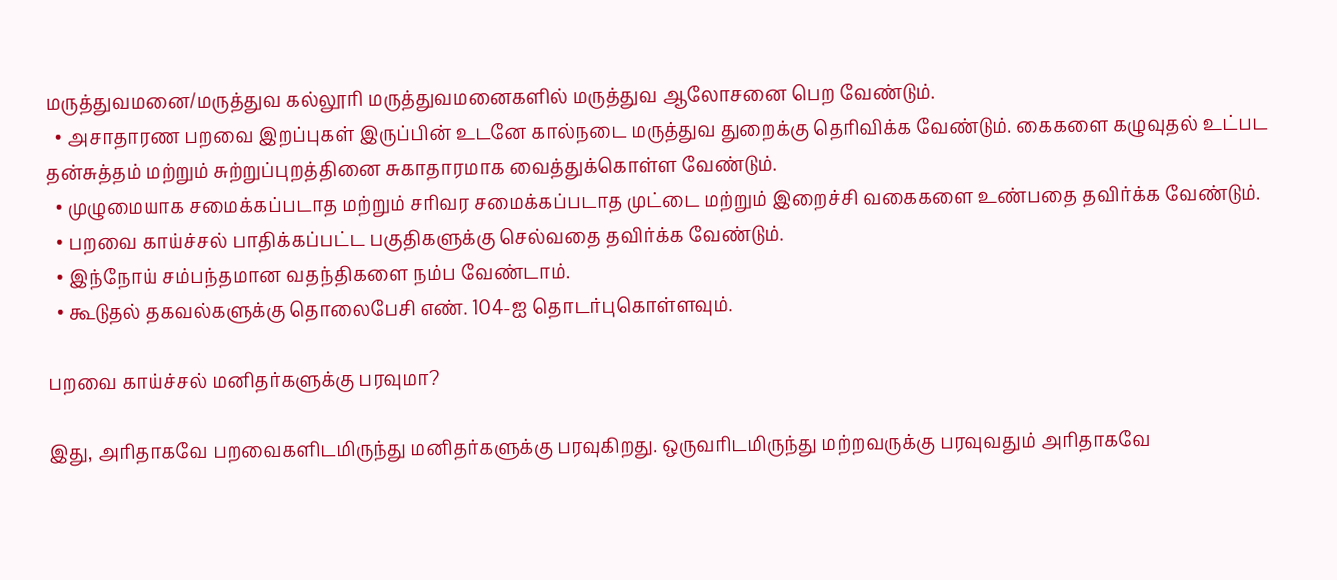மருத்துவமனை/மருத்துவ கல்லூரி மருத்துவமனைகளில் மருத்துவ ஆலோசனை பெற வேண்டும்.
  • அசாதாரண பறவை இறப்புகள் இருப்பின் உடனே கால்நடை மருத்துவ துறைக்கு தெரிவிக்க வேண்டும். கைகளை கழுவுதல் உட்பட தன்சுத்தம் மற்றும் சுற்றுப்புறத்தினை சுகாதாரமாக வைத்துக்கொள்ள வேண்டும்.
  • முழுமையாக சமைக்கப்படாத மற்றும் சரிவர சமைக்கப்படாத முட்டை மற்றும் இறைச்சி வகைகளை உண்பதை தவிர்க்க வேண்டும்.
  • பறவை காய்ச்சல் பாதிக்கப்பட்ட பகுதிகளுக்கு செல்வதை தவிர்க்க வேண்டும்.
  • இந்நோய் சம்பந்தமான வதந்திகளை நம்ப வேண்டாம்.
  • கூடுதல் தகவல்களுக்கு தொலைபேசி எண். 104-ஐ தொடர்புகொள்ளவும்.

பறவை காய்ச்சல் மனிதர்களுக்கு பரவுமா?

இது, அரிதாகவே பறவைகளிடமிருந்து மனிதர்களுக்கு பரவுகிறது. ஒருவரிடமிருந்து மற்றவருக்கு பரவுவதும் அரிதாகவே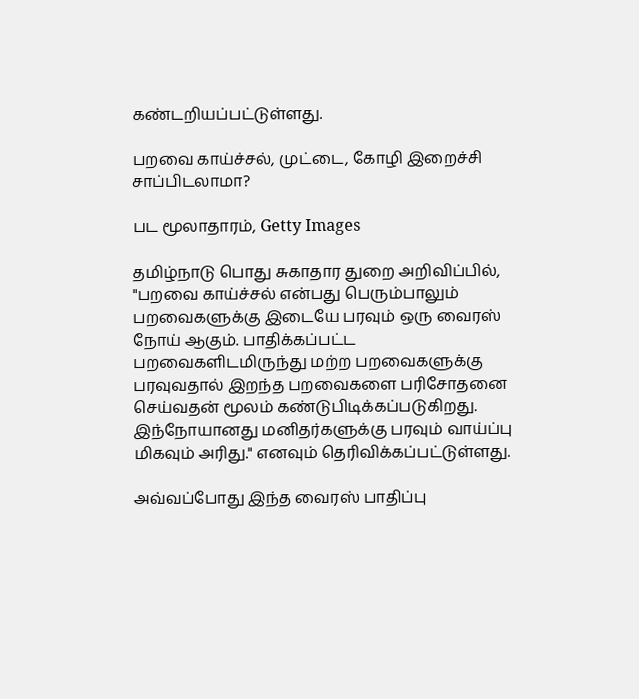கண்டறியப்பட்டுள்ளது.

பறவை காய்ச்சல், முட்டை, கோழி இறைச்சி சாப்பிடலாமா?

பட மூலாதாரம், Getty Images

தமிழ்நாடு பொது சுகாதார துறை அறிவிப்பில், "பறவை காய்ச்சல் என்பது பெரும்பாலும் பறவைகளுக்கு இடையே பரவும் ஒரு வைரஸ் நோய் ஆகும். பாதிக்கப்பட்ட பறவைகளிடமிருந்து மற்ற பறவைகளுக்கு பரவுவதால் இறந்த பறவைகளை பரிசோதனை செய்வதன் மூலம் கண்டுபிடிக்கப்படுகிறது. இந்நோயானது மனிதர்களுக்கு பரவும் வாய்ப்பு மிகவும் அரிது." எனவும் தெரிவிக்கப்பட்டுள்ளது.

அவ்வப்போது இந்த வைரஸ் பாதிப்பு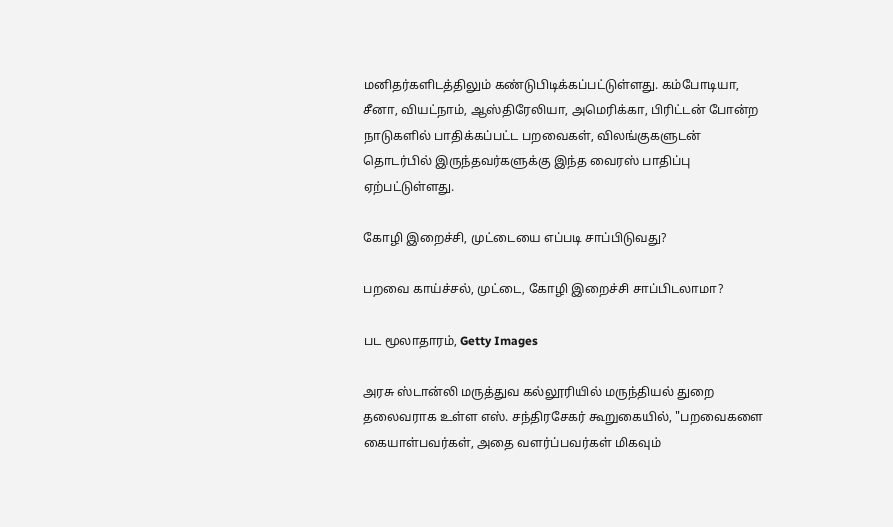மனிதர்களிடத்திலும் கண்டுபிடிக்கப்பட்டுள்ளது. கம்போடியா, சீனா, வியட்நாம், ஆஸ்திரேலியா, அமெரிக்கா, பிரிட்டன் போன்ற நாடுகளில் பாதிக்கப்பட்ட பறவைகள், விலங்குகளுடன் தொடர்பில் இருந்தவர்களுக்கு இந்த வைரஸ் பாதிப்பு ஏற்பட்டுள்ளது.

கோழி இறைச்சி, முட்டையை எப்படி சாப்பிடுவது?

பறவை காய்ச்சல், முட்டை, கோழி இறைச்சி சாப்பிடலாமா?

பட மூலாதாரம், Getty Images

அரசு ஸ்டான்லி மருத்துவ கல்லூரியில் மருந்தியல் துறை தலைவராக உள்ள எஸ். சந்திரசேகர் கூறுகையில், "பறவைகளை கையாள்பவர்கள், அதை வளர்ப்பவர்கள் மிகவும்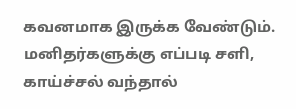கவனமாக இருக்க வேண்டும். மனிதர்களுக்கு எப்படி சளி, காய்ச்சல் வந்தால்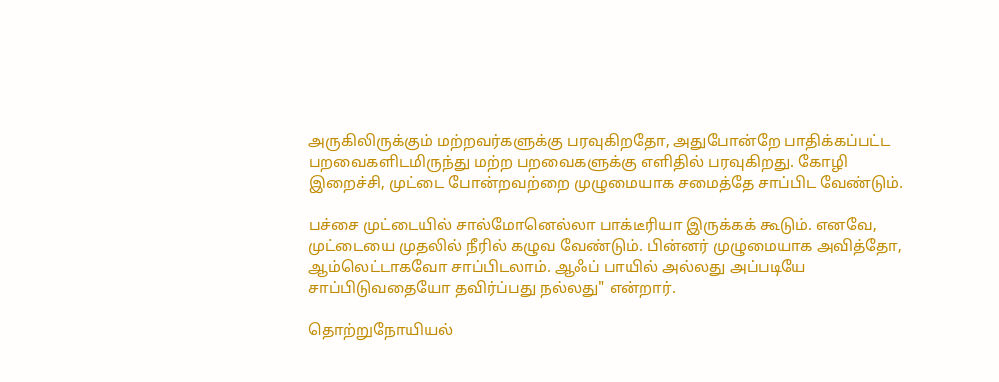அருகிலிருக்கும் மற்றவர்களுக்கு பரவுகிறதோ, அதுபோன்றே பாதிக்கப்பட்ட பறவைகளிடமிருந்து மற்ற பறவைகளுக்கு எளிதில் பரவுகிறது. கோழி இறைச்சி, முட்டை போன்றவற்றை முழுமையாக சமைத்தே சாப்பிட வேண்டும்.

பச்சை முட்டையில் சால்மோனெல்லா பாக்டீரியா இருக்கக் கூடும். எனவே, முட்டையை முதலில் நீரில் கழுவ வேண்டும். பின்னர் முழுமையாக அவித்தோ, ஆம்லெட்டாகவோ சாப்பிடலாம். ஆஃப் பாயில் அல்லது அப்படியே சாப்பிடுவதையோ தவிர்ப்பது நல்லது" என்றார்.

தொற்றுநோயியல்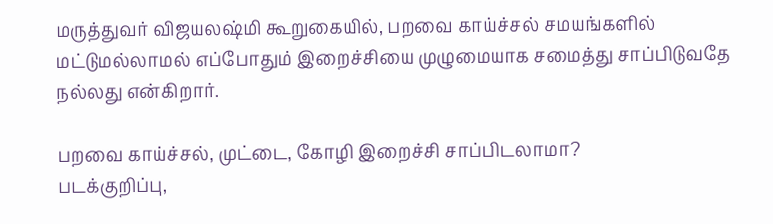மருத்துவர் விஜயலஷ்மி கூறுகையில், பறவை காய்ச்சல் சமயங்களில் மட்டுமல்லாமல் எப்போதும் இறைச்சியை முழுமையாக சமைத்து சாப்பிடுவதே நல்லது என்கிறார்.

பறவை காய்ச்சல், முட்டை, கோழி இறைச்சி சாப்பிடலாமா?
படக்குறிப்பு,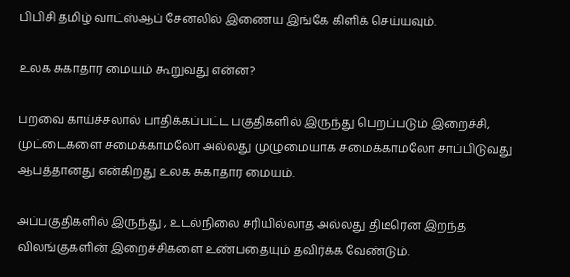பிபிசி தமிழ் வாட்ஸ்ஆப் சேனலில் இணைய இங்கே கிளிக் செய்யவும்.

உலக சுகாதார மையம் கூறுவது என்ன?

பறவை காய்ச்சலால் பாதிக்கப்பட்ட பகுதிகளில் இருந்து பெறப்படும் இறைச்சி, முட்டைகளை சமைக்காமலோ அல்லது முழுமையாக சமைக்காமலோ சாப்பிடுவது ஆபத்தானது என்கிறது உலக சுகாதார மையம்.

அப்பகுதிகளில் இருந்து , உடல்நிலை சரியில்லாத அல்லது திடீரென இறந்த விலங்குகளின் இறைச்சிகளை உண்பதையும் தவிர்க்க வேண்டும்.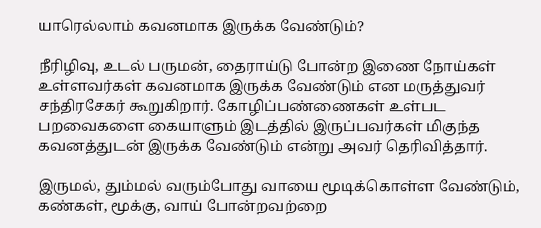யாரெல்லாம் கவனமாக இருக்க வேண்டும்?

நீரிழிவு, உடல் பருமன், தைராய்டு போன்ற இணை நோய்கள் உள்ளவர்கள் கவனமாக இருக்க வேண்டும் என மருத்துவர் சந்திரசேகர் கூறுகிறார். கோழிப்பண்ணைகள் உள்பட பறவைகளை கையாளும் இடத்தில் இருப்பவர்கள் மிகுந்த கவனத்துடன் இருக்க வேண்டும் என்று அவர் தெரிவித்தார்.

இருமல், தும்மல் வரும்போது வாயை மூடிக்கொள்ள வேண்டும், கண்கள், மூக்கு, வாய் போன்றவற்றை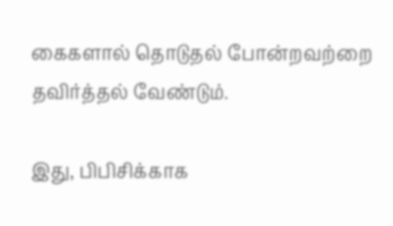கைகளால் தொடுதல் போன்றவற்றை தவிர்த்தல் வேண்டும்.

இது, பிபிசிக்காக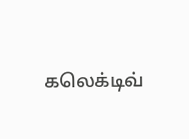கலெக்டிவ்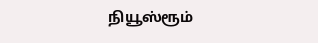நியூஸ்ரூம்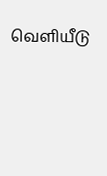வெளியீடு